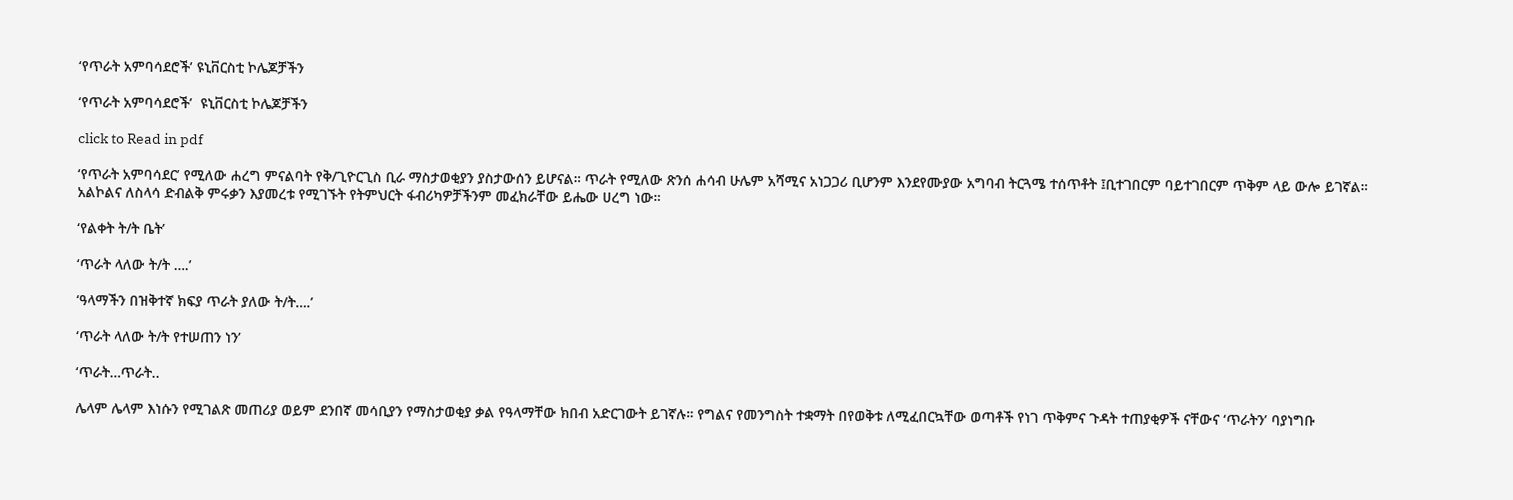‘የጥራት አምባሳደሮች’ ዩኒቨርስቲ ኮሌጆቻችን

‘የጥራት አምባሳደሮች’  ዩኒቨርስቲ ኮሌጆቻችን

click to Read in pdf

‘የጥራት አምባሳደር’ የሚለው ሐረግ ምናልባት የቅ/ጊዮርጊስ ቢራ ማስታወቂያን ያስታውሰን ይሆናል። ጥራት የሚለው ጽንሰ ሐሳብ ሁሌም አሻሚና አነጋጋሪ ቢሆንም እንደየሙያው አግባብ ትርጓሜ ተሰጥቶት ፤ቢተገበርም ባይተገበርም ጥቅም ላይ ውሎ ይገኛል። አልኮልና ለስላሳ ድብልቅ ምሩቃን እያመረቱ የሚገኙት የትምህርት ፋብሪካዎቻችንም መፈክራቸው ይሔው ሀረግ ነው።

‘የልቀት ት/ት ቤት’

‘ጥራት ላለው ት/ት ….’

‘ዓላማችን በዝቅተኛ ክፍያ ጥራት ያለው ት/ት….’

‘ጥራት ላለው ት/ት የተሠጠን ነን’

‘ጥራት…ጥራት..

ሌላም ሌላም እነሱን የሚገልጽ መጠሪያ ወይም ደንበኛ መሳቢያን የማስታወቂያ ቃል የዓላማቸው ክበብ አድርገውት ይገኛሉ። የግልና የመንግስት ተቋማት በየወቅቱ ለሚፈበርኳቸው ወጣቶች የነገ ጥቅምና ጉዳት ተጠያቂዎች ናቸውና ‘ጥራትን’ ባያነግቡ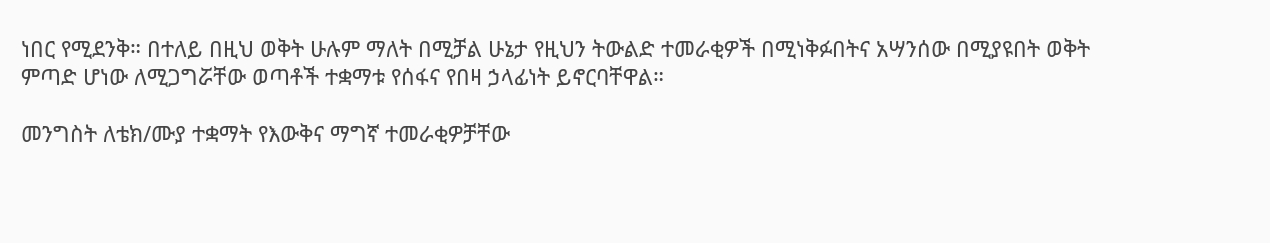ነበር የሚደንቅ። በተለይ በዚህ ወቅት ሁሉም ማለት በሚቻል ሁኔታ የዚህን ትውልድ ተመራቂዎች በሚነቅፉበትና አሣንሰው በሚያዩበት ወቅት ምጣድ ሆነው ለሚጋግሯቸው ወጣቶች ተቋማቱ የሰፋና የበዛ ኃላፊነት ይኖርባቸዋል።

መንግስት ለቴክ/ሙያ ተቋማት የእውቅና ማግኛ ተመራቂዎቻቸው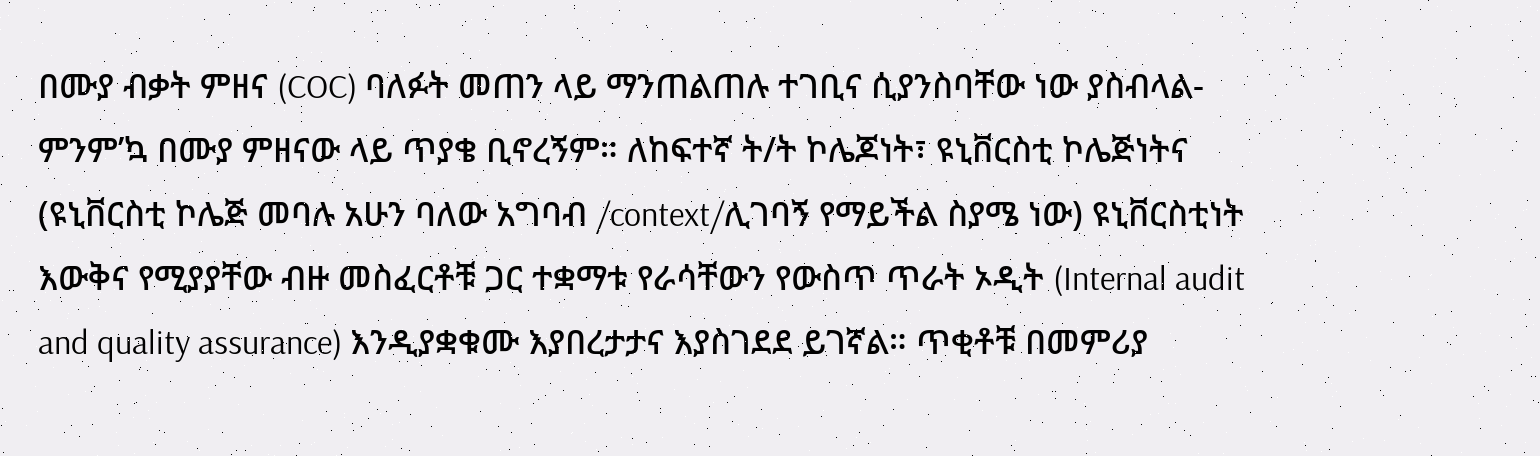በሙያ ብቃት ምዘና (COC) ባለፉት መጠን ላይ ማንጠልጠሉ ተገቢና ሲያንስባቸው ነው ያስብላል-ምንም’ኳ በሙያ ምዘናው ላይ ጥያቄ ቢኖረኝም። ለከፍተኛ ት/ት ኮሌጆነት፣ ዩኒቨርስቲ ኮሌጅነትና (ዩኒቨርስቲ ኮሌጅ መባሉ አሁን ባለው አግባብ /context/ሊገባኝ የማይችል ስያሜ ነው) ዩኒቨርስቲነት እውቅና የሚያያቸው ብዙ መስፈርቶቹ ጋር ተቋማቱ የራሳቸውን የውስጥ ጥራት ኦዲት (Internal audit and quality assurance) እንዲያቋቁሙ እያበረታታና እያስገደደ ይገኛል። ጥቂቶቹ በመምሪያ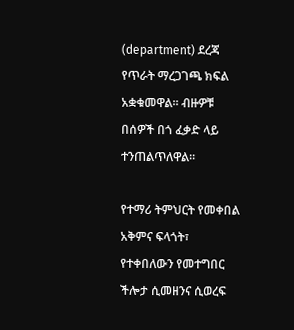(department) ደረጃ የጥራት ማረጋገጫ ክፍል አቋቁመዋል፡፡ ብዙዎቹ በሰዎች በጎ ፈቃድ ላይ ተንጠልጥለዋል።

የተማሪ ትምህርት የመቀበል አቅምና ፍላጎት፣ የተቀበለውን የመተግበር ችሎታ ሲመዘንና ሲወረፍ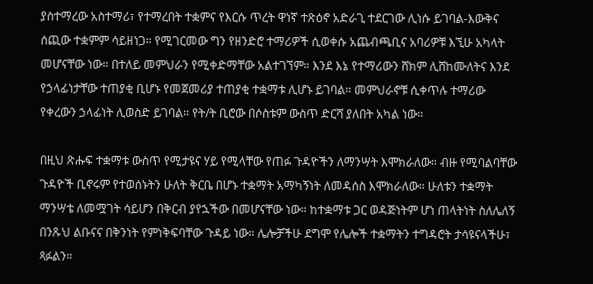ያስተማረው አስተማሪ፣ የተማረበት ተቋምና የእርሱ ጥረት ዋነኛ ተጽዕኖ አድራጊ ተደርገው ሊነሱ ይገባል-እውቅና ሰጪው ተቋምም ሳይዘነጋ። የሚገርመው ግን የዘንድሮ ተማሪዎች ሲወቀሱ አጨብጫቢና አባሪዎቹ እኚሁ አካላት መሆናቸው ነው። በተለይ መምህራን የሚቀድማቸው አልተገኘም። እንደ እኔ የተማሪውን ሸክም ሊሸከሙለትና እንደ የኃላፊነታቸው ተጠያቂ ቢሆኑ የመጀመሪያ ተጠያቂ ተቋማቱ ሊሆኑ ይገባል። መምህራኖቹ ሲቀጥሉ ተማሪው የቀረውን ኃላፊነት ሊወስድ ይገባል። የት/ት ቢሮው በሶስቱም ውስጥ ድርሻ ያለበት አካል ነው።

በዚህ ጽሑፍ ተቋማቱ ውስጥ የሚታዩና ሃይ የሚላቸው የጠፉ ጉዳዮችን ለማንሣት እሞክራለው። ብዙ የሚባልባቸው ጉዳዮች ቢኖሩም የተወሰኑትን ሁለት ቅርቤ በሆኑ ተቋማት አማካኝነት ለመዳሰስ እሞክራለው። ሁለቱን ተቋማት ማንሣቴ ለመሟገት ሳይሆን በቅርብ ያየኋችው በመሆናቸው ነው። ከተቋማቱ ጋር ወዳጅነትም ሆነ ጠላትነት ስለሌለኝ በንጹህ ልቡናና በቅንነት የምነቅፍባቸው ጉዳይ ነው። ሌሎቻችሁ ደግሞ የሌሎች ተቋማትን ተግዳሮት ታሳዩናላችሁ፣ ጻፉልን።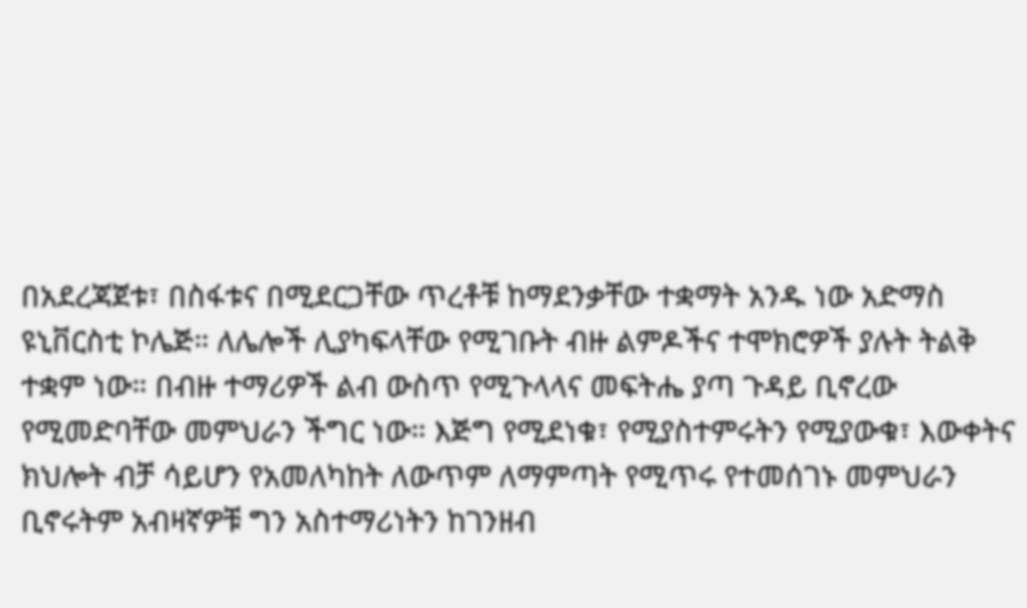በአደረጃጀቱ፣ በስፋቱና በሚደርጋቸው ጥረቶቹ ከማደንቃቸው ተቋማት አንዱ ነው አድማስ ዩኒቨርስቲ ኮሌጅ። ለሌሎች ሊያካፍላቸው የሚገቡት ብዙ ልምዶችና ተሞክሮዎች ያሉት ትልቅ ተቋም ነው። በብዙ ተማሪዎች ልብ ውስጥ የሚጉላላና መፍትሔ ያጣ ጉዳይ ቢኖረው የሚመድባቸው መምህራን ችግር ነው። እጅግ የሚደነቁ፣ የሚያስተምሩትን የሚያውቁ፣ እውቀትና ክህሎት ብቻ ሳይሆን የአመለካከት ለውጥም ለማምጣት የሚጥሩ የተመሰገኑ መምህራን ቢኖሩትም አብዛኛዎቹ ግን አስተማሪነትን ከገንዘብ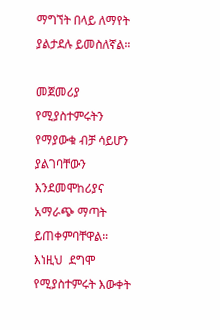ማግኘት በላይ ለማየት ያልታደሉ ይመስለኛል።

መጀመሪያ የሚያስተምሩትን የማያውቁ ብቻ ሳይሆን ያልገባቸውን እንደመሞከሪያና አማራጭ ማጣት ይጠቀምባቸዋል። እነዚህ  ደግሞ የሚያስተምሩት እውቀት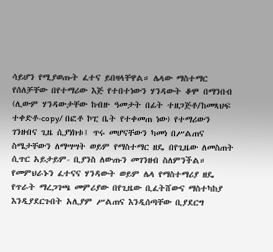ሳይሆን የሚያወጡት ፈተና ይበዛላቸዋል። ሌላው ማስተማር የሰለቻቸው በየተማሪው እጅ የተበተነውን ሃንዳውት ቆሞ በማንበብ (ሊውም ሃንዳውታቸው ከብዙ ዓመታት በፊት ተዘጋጅቶ/ከመጻህፍ ተቀድቶ-copy/ በፎቶ ኮፒ ቤት የተቀመጠ ነው) የተማሪውን ገንዘብና ጊዜ ሲያነክቱ፤ ጥሩ መሆናቸውን ካመነ በሥልጠና ስሜታቸውን ለማሣሣት ወይም የማስተማር ዘዴ በየጊዜው ለመስጠት ሲጥር አይታይም- ቢያንስ ለውጡን መገንዘብ ስለምንችል። የመምህራኑን ፈተናና ሃንዳውት ወይም ሌላ የማስተማሪያ ዘዴ የጥራት ማረጋገጫ መምሪያው በየጊዜው ቢፈትሸውና ማስተካከያ እንዲያደርጉበት አሊያም ሥልጠና እንዲሰጣቸው ቢያደርግ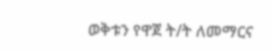ወቅቱን የዋጀ ት/ት ለመማርና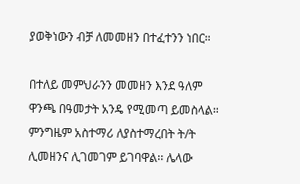ያወቅነውን ብቻ ለመመዘን በተፈተንን ነበር።

በተለይ መምህራንን መመዘን እንደ ዓለም ዋንጫ በዓመታት አንዴ የሚመጣ ይመስላል። ምንግዜም አስተማሪ ለያስተማረበት ት/ት ሊመዘንና ሊገመገም ይገባዋል፡፡ ሌላው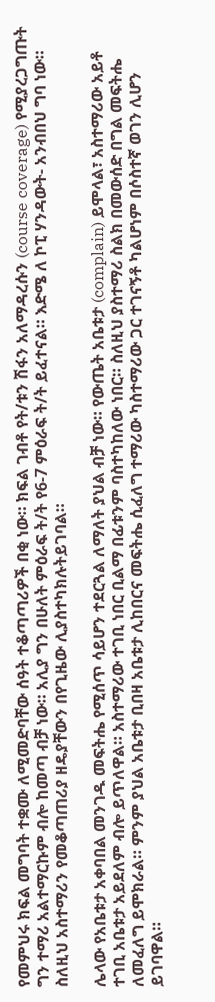የመምህሩ ክፍል መግባት ተቋሙ ለሚመድባቸው ሰዓት ተቆጣጣሪዎች በቂ ነው። ክፍል ገብቶ የት/ቱን ሽፋን አለማዳረሱን (course coverage) የሚያረጋግጡት ግን ተማሪ አልተማርኩም ብሎ ከመጣ ብቻ ነው። አሊያ ግን በሁለት ምዕራፍ ት/ት የ6-7 ምዕራፍ ት/ት ይፈተናል። እድሜ ለ ኮፒ ሃንዳውት- አንብበህ ግባ ነው። ስለዚህ አስተማሪን የመቆጣጠሪያ ዘዴያቸውን በየጊዜው ሊያስተካክሉትይገባል።

ሌላው የአቤቱታ አቀባበል መንገዱ መፍትሔ የሚሰጥ ሳይሆን ተደርጓል ለማለት ያህል ብቻ ነው። የውጤት አቤቱታ (complain) ይሞላል፣ አስተማሪው አይቶ ተገቢ አቤቱታ አይደለም ብሎ ይጥለዋል። አስተማሪው ተገቢ ነበር ቢልማ በፊቱንም ባስተካከለው ነበር። ስለዚህ ያስተማሪ ስልክ በመውሰድ በግል መፍትሔ ለመፈለግ ይሞክራል። ምንም ያህል አቤቱታ ቢበዛ አቤቱታ ሊከበርና መፍትሔ ሲፈለግ ተማሪው ካስተማሪው ጋር ተገናኝቶ ካልሆነም በሶስተኛ ወገን ሊሆን ይገባዋል።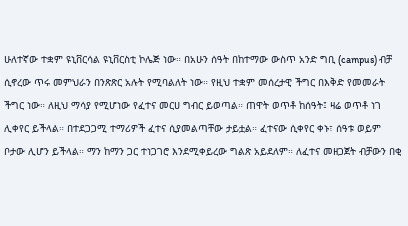ሁለተኛው ተቋም ዩኒቨርሳል ዩኒቨርስቲ ኮሌጅ ነው። በአሁን ሰዓት በከተማው ውስጥ አንድ ግቢ (campus) ብቻ ሲኖረው ጥሩ መምህራን በንጽጽር አሉት የሚባልለት ነው። የዚህ ተቋም መሰረታዊ ችግር በእቅድ የመመራት ችግር ነው። ለዚህ ማሳያ የሚሆነው የፈተና መርሀ ግብር ይወጣል። ጠዋት ወጥቶ ከሰዓት፤ ዛሬ ወጥቶ ነገ ሊቀየር ይችላል። በተደጋጋሚ ተማሪዎች ፈተና ሲያመልጣቸው ታይቷል። ፈተናው ሲቀየር ቀኑ፣ ሰዓቱ ወይም ቦታው ሊሆን ይችላል። ማን ከማን ጋር ተነጋገሮ እንደሚቀይረው ግልጽ አይደለም። ለፈተና መዘጋጀት ብቻውን በቂ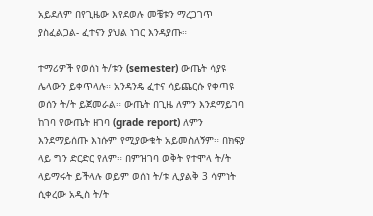አይደለም በየጊዜው እየደወሉ መቼቱን ማረጋገጥ ያስፈልጋል- ፈተናን ያህል ነገር እንዳያጡ።

ተማሪዎች የወሰነ ት/ቱን (semester) ውጤት ሳያዩ ሌላውን ይቀጥላሉ። አንዳንዴ ፈተና ሳይጨርሱ የቀጣዩ ወሰን ት/ት ይጀመራል። ውጤት በጊዜ ለምን እንደማይገባ ከገባ የውጤት ዘገባ (grade report) ለምን እንደማይሰጡ እነሱም የሚያውቁት አይመስለኝም። በክፍያ ላይ ግን ድርድር የለም። በምዝገባ ወቅት የተሞላ ት/ት ላይማሩት ይችላሉ ወይም ወሰነ ት/ቱ ሊያልቅ 3 ሳምነት ሲቀረው አዲስ ት/ት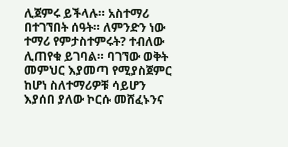ሊጀምሩ ይችላሉ። አስተማሪ በተገኘበት ሰዓት። ለምንድን ነው ተማሪ የምታስተምሩት? ተብለው ሊጠየቁ ይገባል። ባገኘው ወቅት መምህር እያመጣ የሚያስጀምር ከሆነ ስለተማሪዎቹ ሳይሆን እያሰበ ያለው ኮርሱ መሸፈኑንና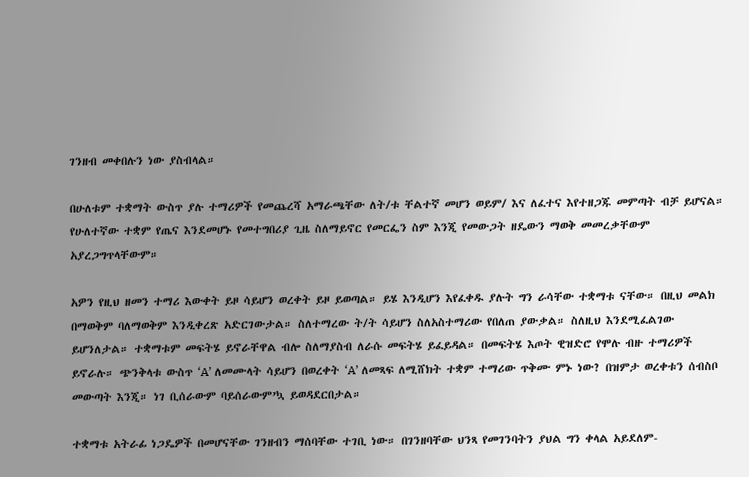ገንዘብ መቀበሉን ነው ያስብላል።

በሁለቱም ተቋማት ውስጥ ያሉ ተማሪዎች የመጨረሻ አማራጫቸው ለት/ቱ ቸልተኛ መሆን ወይም/ እና ለፈተና እየተዘጋጁ መምጣት ብቻ ይሆናል። የሁለተኛው ተቋም የጤና እንደመሆኑ የመተግበሪያ ጊዜ ስለማይኖር የመርፌን ስም እንጂ የመውጋት ዘዴውን ማወቅ መመረቃቸውም አያረጋግጥላቸውም።

አዎን የዚህ ዘመን ተማሪ እውቀት ይዞ ሳይሆን ወረቀት ይዞ ይወጣል። ይሄ እንዲሆን እየፈቀዱ ያሉት ግን ራሳቸው ተቋማቱ ናቸው። በዚህ መልክ በማወቅም ባለማወቅም እንዲቀረጽ አድርገውታል። ስለተማረው ት/ት ሳይሆን ስለአስተማሪው የበለጠ ያውቃል። ስለዚህ እንደሚፈልገው ይሆንለታል። ተቋማቱም መፍትሄ ይኖራቸዋል ብሎ ስለማያስብ ለራሱ መፍትሄ ይፈይዳል። በመፍትሄ እጦት ዊዝድሮ የሞሉ ብዙ ተማሪዎች ይኖራሉ። ጭንቅላቱ ውስጥ ‘A’ ለመሙላት ሳይሆን በወረቀት ‘A’ ለመጻፍ ለሚሸክት ተቋም ተማሪው ጥቅሙ ምኑ ነው? በዝምታ ወረቀቱን ሰብስቦ መውጣት እንጂ። ነገ ቢሰራውም ባይሰራውም’ኳ ይወዳደርበታል።

ተቋማቱ አትራፊ ነጋዴዎች በመሆናቸው ገንዘብን ማሰባቸው ተገቢ ነው። በገንዘባቸው ህንጻ የመገንባትን ያህል ግን ቀላል አይደለም-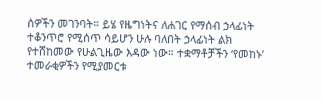ሰዎችን መገንባት። ይሄ የዜግነትና ለሐገር የማሰብ ኃላፊነት ተቆንጥሮ የሚሰጥ ሳይሆን ሁሉ ባለበት ኃላፊነት ልክ የተሸከመው የሁልጊዜው እዳው ነው። ተቋማቶቻችን ‘የመከኑ’ ተመራቂዎችን የሚያመርቱ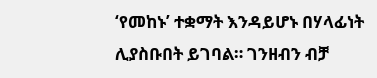‘የመከኑ’ ተቋማት እንዳይሆኑ በሃላፊነት ሊያስቡበት ይገባል። ገንዘብን ብቻ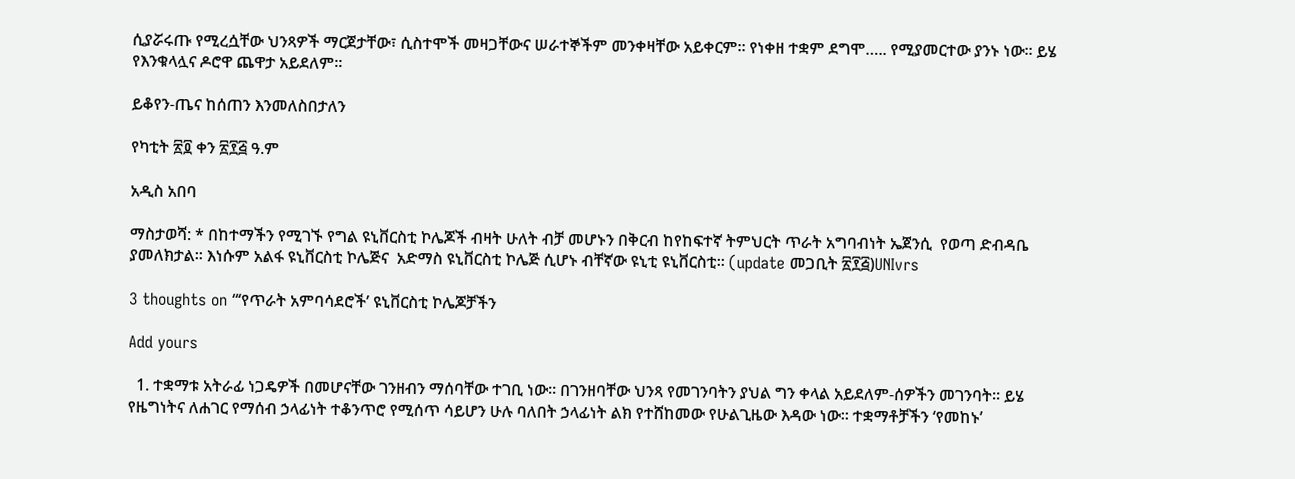ሲያሯሩጡ የሚረሷቸው ህንጻዎች ማርጀታቸው፣ ሲስተሞች መዛጋቸውና ሠራተኞችም መንቀዛቸው አይቀርም። የነቀዘ ተቋም ደግሞ….. የሚያመርተው ያንኑ ነው፡፡ ይሄ የእንቁላሏና ዶሮዋ ጨዋታ አይደለም።

ይቆየን-ጤና ከሰጠን እንመለስበታለን

የካቲት ፳፬ ቀን ፳፻፭ ዓ.ም

አዲስ አበባ

ማስታወሻ: * በከተማችን የሚገኙ የግል ዩኒቨርስቲ ኮሌጆች ብዛት ሁለት ብቻ መሆኑን በቅርብ ከየከፍተኛ ትምህርት ጥራት አግባብነት ኤጀንሲ  የወጣ ድብዳቤ ያመለክታል፡፡ እነሱም አልፋ ዩኒቨርስቲ ኮሌጅና  አድማስ ዩኒቨርስቲ ኮሌጅ ሲሆኑ ብቸኛው ዩኒቲ ዩኒቨርስቲ፡፡ (update መጋቢት ፳፻፭)UNIvrs

3 thoughts on “‘የጥራት አምባሳደሮች’ ዩኒቨርስቲ ኮሌጆቻችን

Add yours

  1. ተቋማቱ አትራፊ ነጋዴዎች በመሆናቸው ገንዘብን ማሰባቸው ተገቢ ነው። በገንዘባቸው ህንጻ የመገንባትን ያህል ግን ቀላል አይደለም-ሰዎችን መገንባት። ይሄ የዜግነትና ለሐገር የማሰብ ኃላፊነት ተቆንጥሮ የሚሰጥ ሳይሆን ሁሉ ባለበት ኃላፊነት ልክ የተሸከመው የሁልጊዜው እዳው ነው። ተቋማቶቻችን ‘የመከኑ’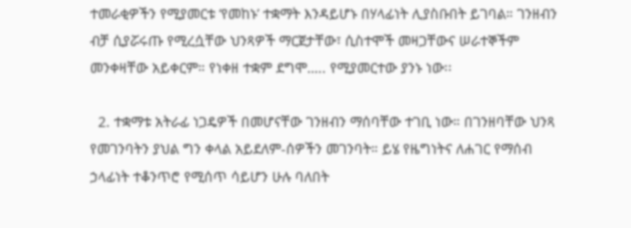ተመራቂዎችን የሚያመርቱ ‘የመከኑ’ ተቋማት እንዳይሆኑ በሃላፊነት ሊያስቡበት ይገባል። ገንዘብን ብቻ ሲያሯሩጡ የሚረሷቸው ህንጻዎች ማርጀታቸው፣ ሲስተሞች መዛጋቸውና ሠራተኞችም መንቀዛቸው አይቀርም። የነቀዘ ተቋም ደግሞ….. የሚያመርተው ያንኑ ነው፡፡

  2. ተቋማቱ አትራፊ ነጋዴዎች በመሆናቸው ገንዘብን ማሰባቸው ተገቢ ነው። በገንዘባቸው ህንጻ የመገንባትን ያህል ግን ቀላል አይደለም-ሰዎችን መገንባት። ይሄ የዜግነትና ለሐገር የማሰብ ኃላፊነት ተቆንጥሮ የሚሰጥ ሳይሆን ሁሉ ባለበት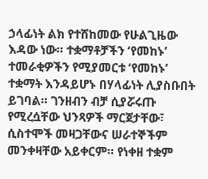ኃላፊነት ልክ የተሸከመው የሁልጊዜው እዳው ነው። ተቋማቶቻችን ‘የመከኑ’ ተመራቂዎችን የሚያመርቱ ‘የመከኑ’ ተቋማት እንዳይሆኑ በሃላፊነት ሊያስቡበት ይገባል። ገንዘብን ብቻ ሲያሯሩጡ የሚረሷቸው ህንጻዎች ማርጀታቸው፣ ሲስተሞች መዛጋቸውና ሠራተኞችም መንቀዛቸው አይቀርም። የነቀዘ ተቋም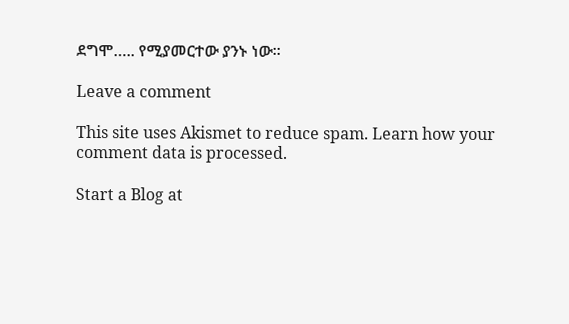ደግሞ….. የሚያመርተው ያንኑ ነው፡፡

Leave a comment

This site uses Akismet to reduce spam. Learn how your comment data is processed.

Start a Blog at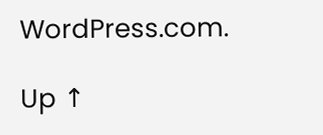WordPress.com.

Up ↑